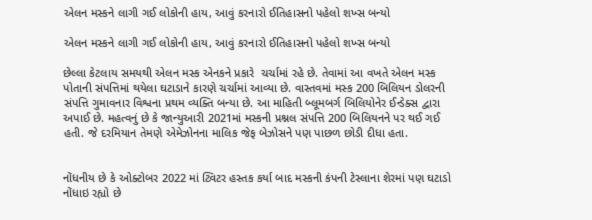એલન મસ્કને લાગી ગઈ લોકોની હાય, આવું કરનારો ઈતિહાસનો પહેલો શખ્સ બન્યો

એલન મસ્કને લાગી ગઈ લોકોની હાય, આવું કરનારો ઈતિહાસનો પહેલો શખ્સ બન્યો

છેલ્લા કેટલાય સમયથી એલન મસ્ક એનકને પ્રકારે  ચર્ચામાં રહે છે. તેવામાં આ વખતે એલન મસ્ક પોતાની સંપત્તિમાં થયેલા ઘટાડાને કારણે ચર્ચામાં આવ્યા છે. વાસ્તવમાં મસ્ક 200 બિલિયન ડોલરની સંપત્તિ ગુમાવનાર વિશ્વના પ્રથમ વ્યક્તિ બન્યા છે. આ માહિતી બ્લૂમબર્ગ બિલિયોનેર ઈન્ડેક્સ દ્વારા અપાઈ છે. મહત્વનું છે કે જાન્યુઆરી 2021માં મસ્કની પ્રશ્નલ સંપત્તિ 200 બિલિયનને પર થઈ ગઈ હતી. જે દરમિયાન તેમણે એમેઝોનના માલિક જેફ બેઝોસને પણ પાછળ છોડી દીધા હતા.


નોંધનીય છે કે ઓક્ટોબર 2022 માં ટ્વિટર હસ્તક કર્યા બાદ મસ્કની કંપની ટેસ્લાના શેરમાં પણ ઘટાડો નોંધાઇ રહ્યો છે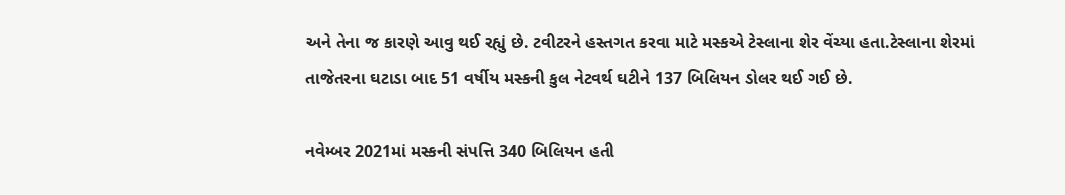અને તેના જ કારણે આવુ થઈ રહ્યું છે. ટવીટરને હસ્તગત કરવા માટે મસ્કએ ટેસ્લાના શેર વેંચ્યા હતા.ટેસ્લાના શેરમાં તાજેતરના ઘટાડા બાદ 51 વર્ષીય મસ્કની કુલ નેટવર્થ ઘટીને 137 બિલિયન ડોલર થઈ ગઈ છે.

નવેમ્બર 2021માં મસ્કની સંપત્તિ 340 બિલિયન હતી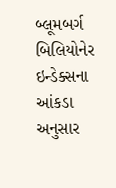બ્લૂમબર્ગ બિલિયોનેર ઇન્ડેક્સના આંકડા અનુસાર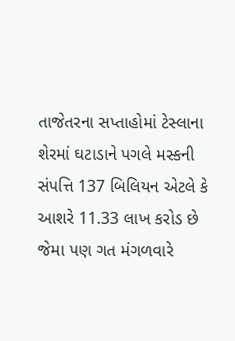તાજેતરના સપ્તાહોમાં ટેસ્લાના શેરમાં ઘટાડાને પગલે મસ્કની સંપત્તિ 137 બિલિયન એટલે કે આશરે 11.33 લાખ કરોડ છે જેમા પણ ગત મંગળવારે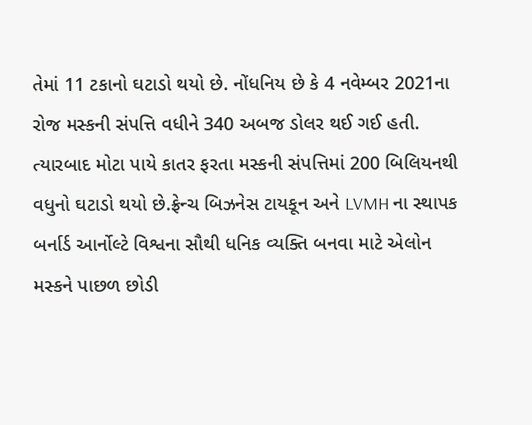તેમાં 11 ટકાનો ઘટાડો થયો છે. નોંધનિય છે કે 4 નવેમ્બર 2021ના રોજ મસ્કની સંપત્તિ વધીને 340 અબજ ડોલર થઈ ગઈ હતી. ત્યારબાદ મોટા પાયે કાતર ફરતા મસ્કની સંપત્તિમાં 200 બિલિયનથી વધુનો ઘટાડો થયો છે.ફ્રેન્ચ બિઝનેસ ટાયકૂન અને LVMH ના સ્થાપક બર્નાર્ડ આર્નોલ્ટે વિશ્વના સૌથી ધનિક વ્યક્તિ બનવા માટે એલોન મસ્કને પાછળ છોડી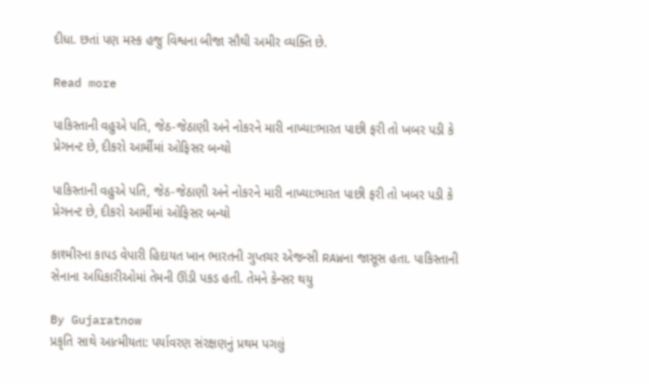દીધા. છતાં પણ મસ્ક હજુ વિશ્વના બીજા સૌથી અમીર વ્યક્તિ છે.

Read more

પાકિસ્તાની વહુએ પતિ, જેઠ-જેઠાણી અને નોકરને મારી નાખ્યા:ભારત પાછી ફરી તો ખબર પડી કે પ્રેગનન્ટ છે, દીકરો આર્મીમાં ઓફિસર બન્યો

પાકિસ્તાની વહુએ પતિ, જેઠ-જેઠાણી અને નોકરને મારી નાખ્યા:ભારત પાછી ફરી તો ખબર પડી કે પ્રેગનન્ટ છે, દીકરો આર્મીમાં ઓફિસર બન્યો

કાશ્મીરના કાપડ વેપારી હિદાયત ખાન ભારતની ગુપ્તચર એજન્સી RAWના જાસૂસ હતા. પાકિસ્તાની સેનાના અધિકારીઓમાં તેમની ઊંડી પકડ હતી. તેમને કેન્સર થયુ

By Gujaratnow
પ્રકૃતિ સાથે આત્મીયતા: પર્યાવરણ સંરક્ષણનું પ્રથમ પગલું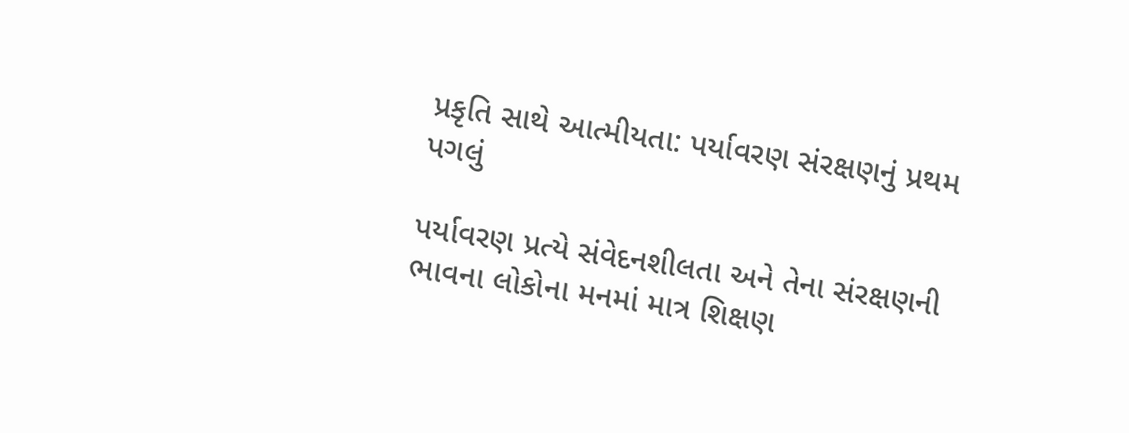પ્રકૃતિ સાથે આત્મીયતા: પર્યાવરણ સંરક્ષણનું પ્રથમ પગલું

પર્યાવરણ પ્રત્યે સંવેદનશીલતા અને તેના સંરક્ષણની ભાવના લોકોના મનમાં માત્ર શિક્ષણ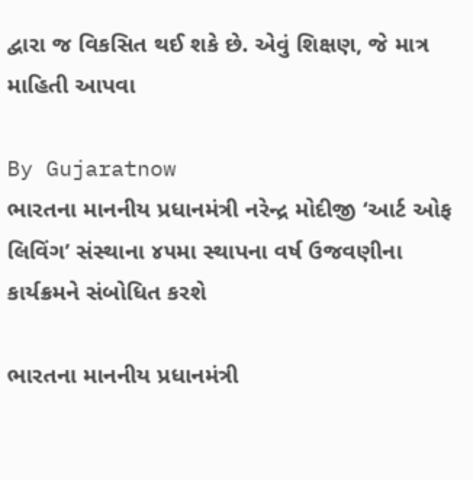દ્વારા જ વિકસિત થઈ શકે છે. એવું શિક્ષણ, જે માત્ર માહિતી આપવા

By Gujaratnow
ભારતના માનનીય પ્રધાનમંત્રી નરેન્દ્ર મોદીજી ‘આર્ટ ઓફ લિવિંગ’ સંસ્થાના ૪૫મા સ્થાપના વર્ષ ઉજવણીના કાર્યક્રમને સંબોધિત કરશે

ભારતના માનનીય પ્રધાનમંત્રી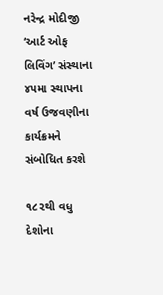નરેન્દ્ર મોદીજી ‘આર્ટ ઓફ લિવિંગ’ સંસ્થાના ૪૫મા સ્થાપના વર્ષ ઉજવણીના કાર્યક્રમને સંબોધિત કરશે

૧૮૨થી વધુ દેશોના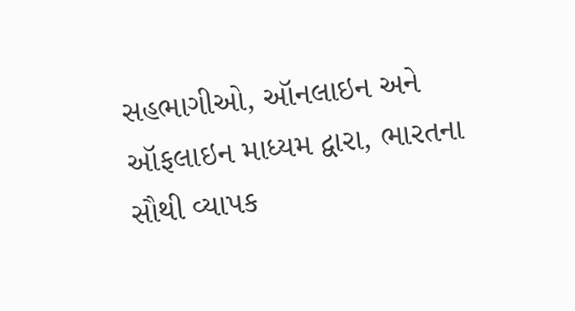સહભાગીઓ, ઑનલાઇન અને ઑફલાઇન માધ્યમ દ્વારા, ભારતના સૌથી વ્યાપક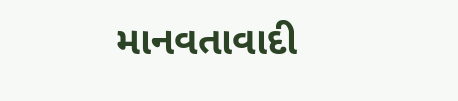માનવતાવાદી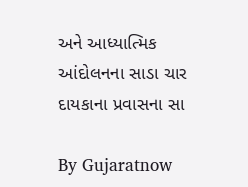અને આધ્યાત્મિક આંદોલનના સાડા ચાર દાયકાના પ્રવાસના સા

By Gujaratnow